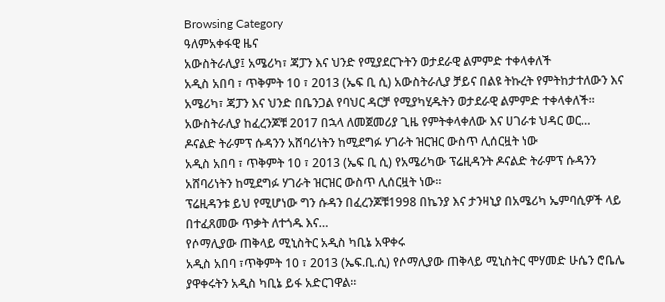Browsing Category
ዓለምአቀፋዊ ዜና
አውስትራሊያ፤ አሜሪካ፣ ጃፓን እና ህንድ የሚያደርጉትን ወታደራዊ ልምምድ ተቀላቀለች
አዲስ አበባ ፣ ጥቅምት 10 ፣ 2013 (ኤፍ ቢ ሲ) አውስትራሊያ ቻይና በልዩ ትኩረት የምትከታተለውን እና አሜሪካ፣ ጃፓን እና ህንድ በቤንጋል የባህር ዳርቻ የሚያካሂዱትን ወታደራዊ ልምምድ ተቀላቀለች።
አውስትራሊያ ከፈረንጆቹ 2017 በኋላ ለመጀመሪያ ጊዜ የምትቀላቀለው እና ሀገራቱ ህዳር ወር…
ዶናልድ ትራምፕ ሱዳንን አሸባሪነትን ከሚደግፉ ሃገራት ዝርዝር ውስጥ ሊሰርዟት ነው
አዲስ አበባ ፣ ጥቅምት 10 ፣ 2013 (ኤፍ ቢ ሲ) የአሜሪካው ፕሬዚዳንት ዶናልድ ትራምፕ ሱዳንን አሸባሪነትን ከሚደግፉ ሃገራት ዝርዝር ውስጥ ሊሰርዟት ነው፡፡
ፕሬዚዳንቱ ይህ የሚሆነው ግን ሱዳን በፈረንጆቹ1998 በኬንያ እና ታንዛኒያ በአሜሪካ ኤምባሲዎች ላይ በተፈጸመው ጥቃት ለተጎዱ እና…
የሶማሊያው ጠቅላይ ሚኒስትር አዲስ ካቢኔ አዋቀሩ
አዲስ አበባ ፣ጥቅምት 10 ፣ 2013 (ኤፍ.ቢ.ሲ) የሶማሊያው ጠቅላይ ሚኒስትር ሞሃመድ ሁሴን ሮቤሌ ያዋቀሩትን አዲስ ካቢኔ ይፋ አድርገዋል።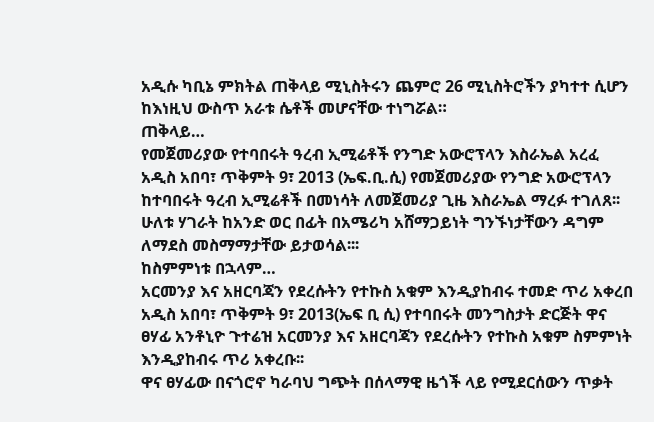አዲሱ ካቢኔ ምክትል ጠቅላይ ሚኒስትሩን ጨምሮ 26 ሚኒስትሮችን ያካተተ ሲሆን ከእነዚህ ውስጥ አራቱ ሴቶች መሆናቸው ተነግሯል።
ጠቅላይ…
የመጀመሪያው የተባበሩት ዓረብ ኢሚሬቶች የንግድ አውሮፕላን እስራኤል አረፈ
አዲስ አበባ፣ ጥቅምት 9፣ 2013 (ኤፍ.ቢ.ሲ) የመጀመሪያው የንግድ አውሮፕላን ከተባበሩት ዓረብ ኢሚሬቶች በመነሳት ለመጀመሪያ ጊዜ እስራኤል ማረፉ ተገለጸ፡፡
ሁለቱ ሃገራት ከአንድ ወር በፊት በአሜሪካ አሸማጋይነት ግንኙነታቸውን ዳግም ለማደስ መስማማታቸው ይታወሳል፡፡፡
ከስምምነቱ በኋላም…
አርመንያ እና አዘርባጃን የደረሱትን የተኩስ አቁም እንዲያከብሩ ተመድ ጥሪ አቀረበ
አዲስ አበባ፣ ጥቅምት 9፣ 2013(ኤፍ ቢ ሲ) የተባበሩት መንግስታት ድርጅት ዋና ፀሃፊ አንቶኒዮ ጉተሬዝ አርመንያ እና አዘርባጃን የደረሱትን የተኩስ አቁም ስምምነት እንዲያከብሩ ጥሪ አቀረቡ፡፡
ዋና ፀሃፊው በናጎሮኖ ካራባህ ግጭት በሰላማዊ ዜጎች ላይ የሚደርሰውን ጥቃት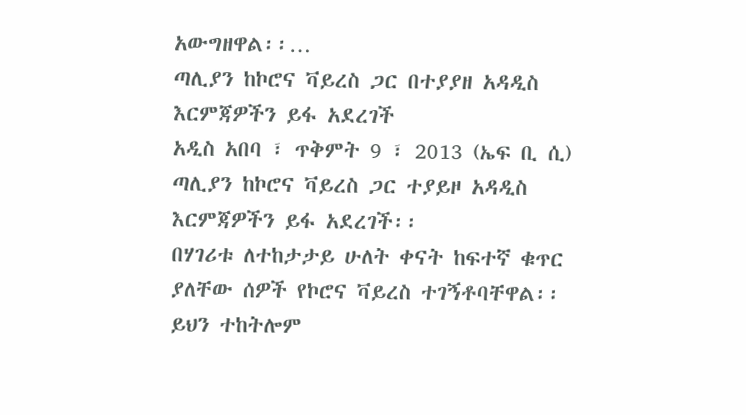አውግዘዋል፡፡…
ጣሊያን ከኮሮና ቫይረስ ጋር በተያያዘ አዳዲስ እርምጃዎችን ይፋ አደረገች
አዲስ አበባ ፣ ጥቅምት 9 ፣ 2013 (ኤፍ ቢ ሲ) ጣሊያን ከኮሮና ቫይረስ ጋር ተያይዞ አዳዲስ እርምጃዎችን ይፋ አደረገች፡፡
በሃገሪቱ ለተከታታይ ሁለት ቀናት ከፍተኛ ቁጥር ያለቸው ሰዎች የኮሮና ቫይረስ ተገኝቶባቸዋል፡፡
ይህን ተከትሎም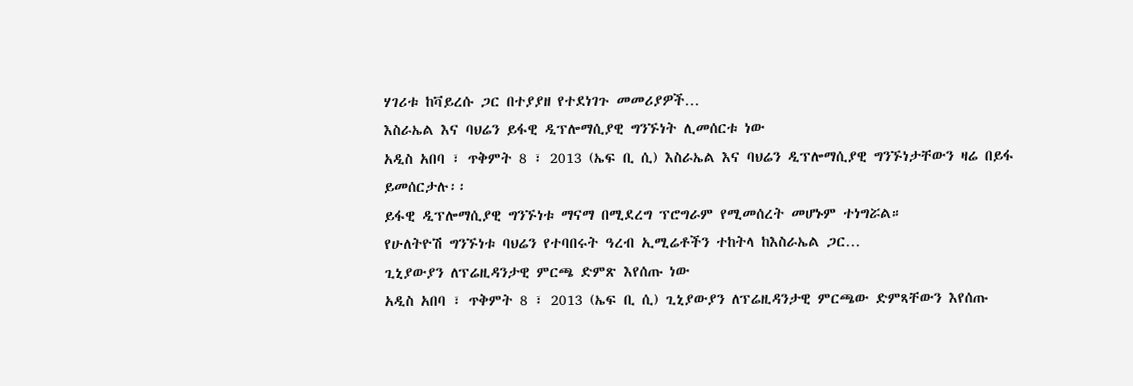ሃገሪቱ ከቫይረሱ ጋር በተያያዘ የተደነገጉ መመሪያዎች…
እስራኤል እና ባህሬን ይፋዊ ዲፕሎማሲያዊ ግንኙነት ሊመሰርቱ ነው
አዲስ አበባ ፣ ጥቅምት 8 ፣ 2013 (ኤፍ ቢ ሲ) እስራኤል እና ባህሬን ዲፕሎማሲያዊ ግንኙነታቸውን ዛሬ በይፋ ይመሰርታሉ፡፡
ይፋዊ ዲፕሎማሲያዊ ግንኙነቱ ማናማ በሚደረግ ፕሮግራም የሚመሰረት መሆኑም ተነግሯል።
የሁለትዮሽ ግንኙነቱ ባህሬን የተባበሩት ዓረብ ኢሚሬቶችን ተከትላ ከእስራኤል ጋር…
ጊኒያውያን ለፕሬዚዳንታዊ ምርጫ ድምጽ እየሰጡ ነው
አዲስ አበባ ፣ ጥቅምት 8 ፣ 2013 (ኤፍ ቢ ሲ) ጊኒያውያን ለፕሬዚዳንታዊ ምርጫው ድምጻቸውን እየሰጡ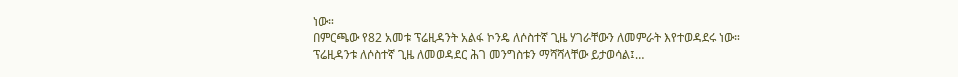ነው።
በምርጫው የ82 አመቱ ፕሬዚዳንት አልፋ ኮንዴ ለሶስተኛ ጊዜ ሃገራቸውን ለመምራት እየተወዳደሩ ነው።
ፕሬዚዳንቱ ለሶስተኛ ጊዜ ለመወዳደር ሕገ መንግስቱን ማሻሻላቸው ይታወሳል፤…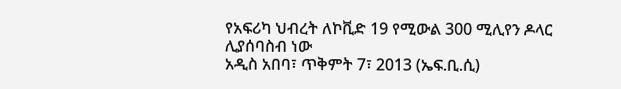የአፍሪካ ህብረት ለኮቪድ 19 የሚውል 300 ሚሊየን ዶላር ሊያሰባስብ ነው
አዲስ አበባ፣ ጥቅምት 7፣ 2013 (ኤፍ.ቢ.ሲ)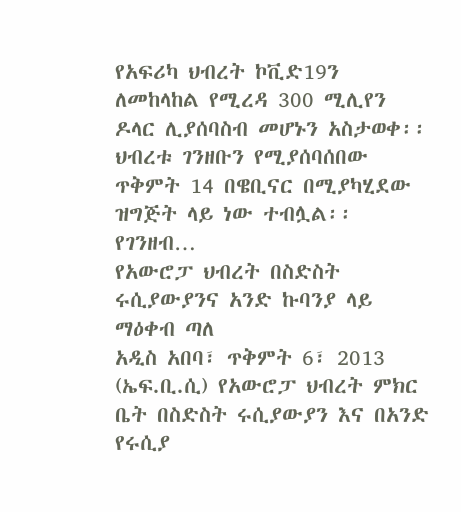የአፍሪካ ህብረት ኮቪድ19ን ለመከላከል የሚረዳ 300 ሚሊየን ዶላር ሊያሰባስብ መሆኑን አስታወቀ፡፡
ህብረቱ ገንዘቡን የሚያሰባሰበው ጥቅምት 14 በዌቢናር በሚያካሂደው ዝግጅት ላይ ነው ተብሏል፡፡
የገንዘብ…
የአውሮፓ ህብረት በስድስት ሩሲያውያንና አንድ ኩባንያ ላይ ማዕቀብ ጣለ
አዲስ አበባ፣ ጥቅምት 6፣ 2013 (ኤፍ.ቢ.ሲ) የአውሮፓ ህብረት ምክር ቤት በስድስት ሩሲያውያን እና በአንድ የሩሲያ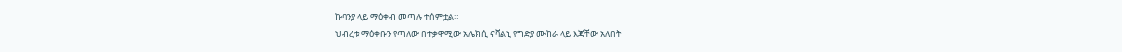ኩባንያ ላይ ማዕቀብ መጣሉ ተሰምቷል።
ህብረቱ ማዕቀቡን የጣለው በተቃዋሚው አሌክሲ ናቫልኒ የግድያ ሙከራ ላይ እጃቸው አለበት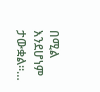በሚል እንደሆነም ታውቋል።…